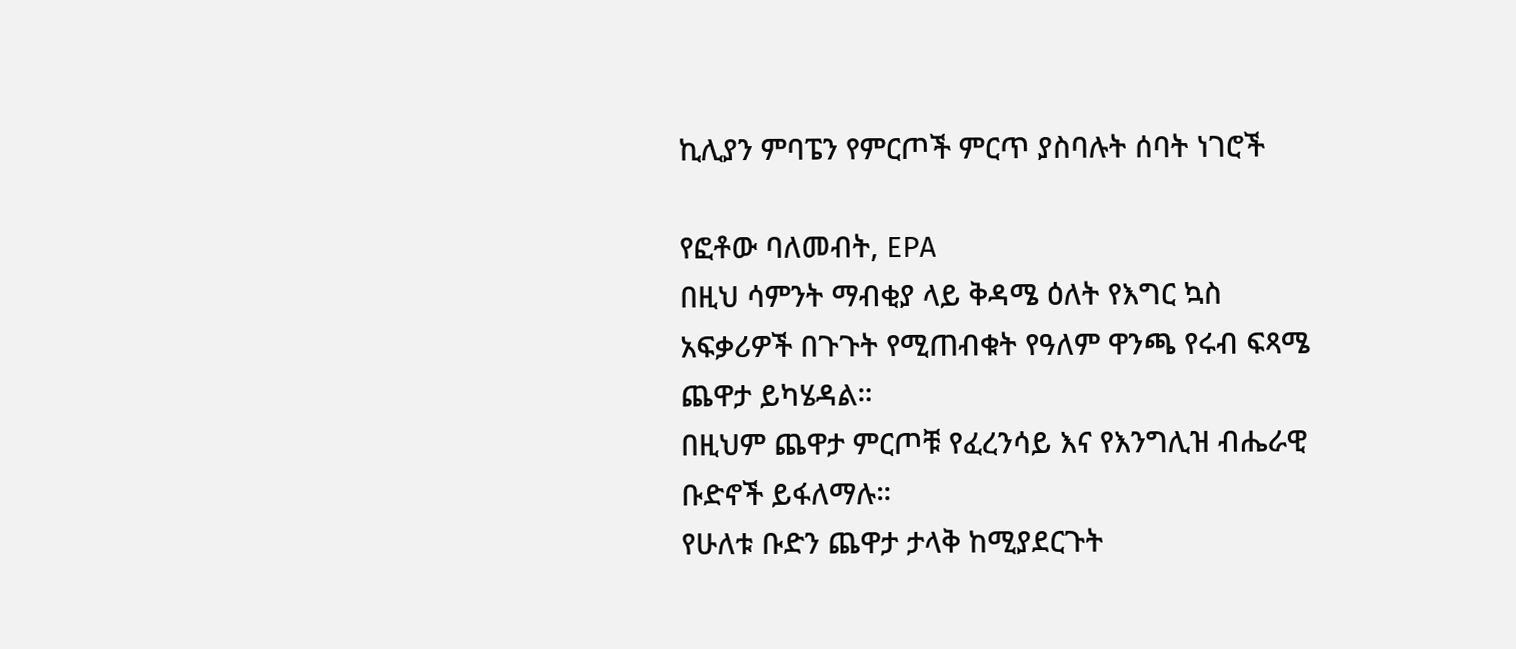ኪሊያን ምባፔን የምርጦች ምርጥ ያስባሉት ሰባት ነገሮች

የፎቶው ባለመብት, EPA
በዚህ ሳምንት ማብቂያ ላይ ቅዳሜ ዕለት የእግር ኳስ አፍቃሪዎች በጉጉት የሚጠብቁት የዓለም ዋንጫ የሩብ ፍጻሜ ጨዋታ ይካሄዳል።
በዚህም ጨዋታ ምርጦቹ የፈረንሳይ እና የእንግሊዝ ብሔራዊ ቡድኖች ይፋለማሉ።
የሁለቱ ቡድን ጨዋታ ታላቅ ከሚያደርጉት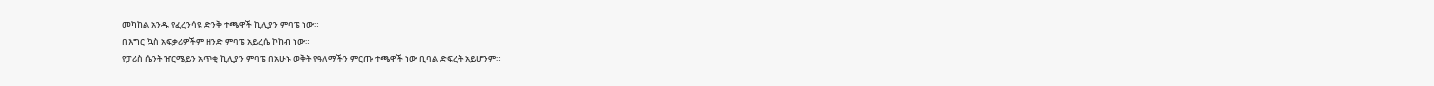መካከል አንዱ የፈረንሳዩ ድንቅ ተጫዋች ኪሊያን ምባፔ ነው።
በእግር ኳስ አፍቃሪዎችም ዘንድ ምባፔ አይረሴ ኮከብ ነው።
የፓሪስ ሴንት ዠርሜይን አጥቂ ኪሊያን ምባፔ በአሁኑ ወቅት የዓለማችን ምርጡ ተጫዋች ነው ቢባል ድፍረት አይሆንም።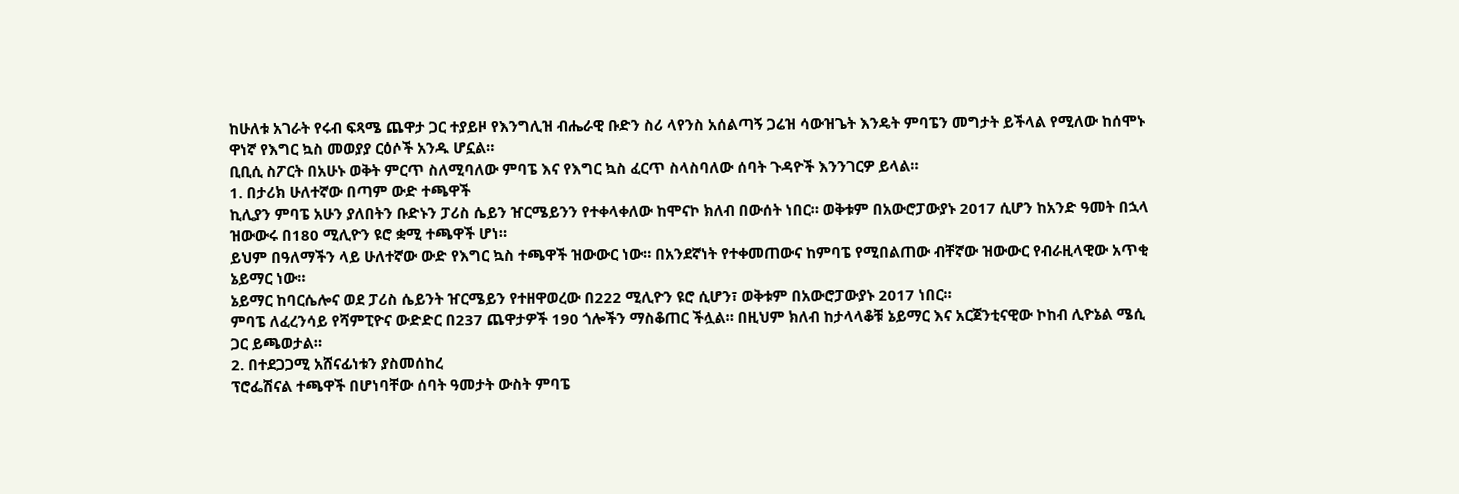ከሁለቱ አገራት የሩብ ፍጻሜ ጨዋታ ጋር ተያይዞ የእንግሊዝ ብሔራዊ ቡድን ስሪ ላየንስ አሰልጣኝ ጋሬዝ ሳውዝጌት እንዴት ምባፔን መግታት ይችላል የሚለው ከሰሞኑ ዋነኛ የእግር ኳስ መወያያ ርዕሶች አንዱ ሆኗል።
ቢቢሲ ስፖርት በአሁኑ ወቅት ምርጥ ስለሚባለው ምባፔ እና የእግር ኳስ ፈርጥ ስላስባለው ሰባት ጉዳዮች እንንገርዎ ይላል።
1. በታሪክ ሁለተኛው በጣም ውድ ተጫዋች
ኪሊያን ምባፔ አሁን ያለበትን ቡድኑን ፓሪስ ሴይን ዠርሜይንን የተቀላቀለው ከሞናኮ ክለብ በውሰት ነበር። ወቅቱም በአውሮፓውያኑ 2017 ሲሆን ከአንድ ዓመት በኋላ ዝውውሩ በ180 ሚሊዮን ዩሮ ቋሚ ተጫዋች ሆነ።
ይህም በዓለማችን ላይ ሁለተኛው ውድ የእግር ኳስ ተጫዋች ዝውውር ነው። በአንደኛነት የተቀመጠውና ከምባፔ የሚበልጠው ብቸኛው ዝውውር የብራዚላዊው አጥቂ ኔይማር ነው።
ኔይማር ከባርሴሎና ወደ ፓሪስ ሴይንት ዠርሜይን የተዘዋወረው በ222 ሚሊዮን ዩሮ ሲሆን፣ ወቅቱም በአውሮፓውያኑ 2017 ነበር።
ምባፔ ለፈረንሳይ የሻምፒዮና ውድድር በ237 ጨዋታዎች 190 ጎሎችን ማስቆጠር ችሏል። በዚህም ክለብ ከታላላቆቹ ኔይማር እና አርጀንቲናዊው ኮከብ ሊዮኔል ሜሲ ጋር ይጫወታል።
2. በተደጋጋሚ አሸናፊነቱን ያስመሰከረ
ፕሮፌሽናል ተጫዋች በሆነባቸው ሰባት ዓመታት ውስት ምባፔ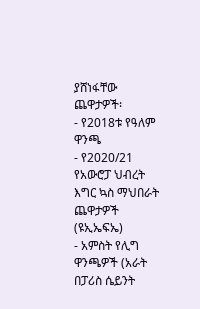ያሸነፋቸው ጨዋታዎች፡
- የ2018ቱ የዓለም ዋንጫ
- የ2020/21 የአውሮፓ ህብረት እግር ኳስ ማህበራት ጨዋታዎች (ዩኢኤፍኤ)
- አምስት የሊግ ዋንጫዎች (አራት በፓሪስ ሴይንት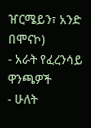ዠርሜይን፣ አንድ በሞናኮ)
- አራት የፈረንሳይ ዋንጫዎች
- ሁለት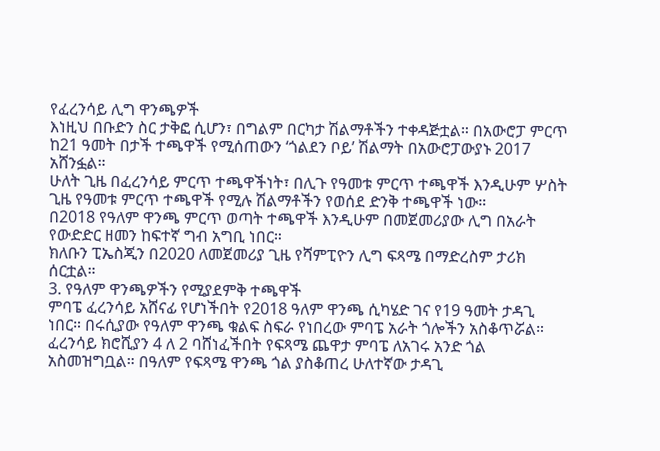የፈረንሳይ ሊግ ዋንጫዎች
እነዚህ በቡድን ስር ታቅፎ ሲሆን፣ በግልም በርካታ ሽልማቶችን ተቀዳጅቷል። በአውሮፓ ምርጥ ከ21 ዓመት በታች ተጫዋች የሚሰጠውን ‘ጎልደን ቦይ’ ሽልማት በአውሮፓውያኑ 2017 አሸንፏል።
ሁለት ጊዜ በፈረንሳይ ምርጥ ተጫዋችነት፣ በሊጉ የዓመቱ ምርጥ ተጫዋች እንዲሁም ሦስት ጊዜ የዓመቱ ምርጥ ተጫዋች የሚሉ ሽልማቶችን የወሰደ ድንቅ ተጫዋች ነው።
በ2018 የዓለም ዋንጫ ምርጥ ወጣት ተጫዋች እንዲሁም በመጀመሪያው ሊግ በአራት የውድድር ዘመን ከፍተኛ ግብ አግቢ ነበር።
ክለቡን ፒኤስጂን በ2020 ለመጀመሪያ ጊዜ የሻምፒዮን ሊግ ፍጻሜ በማድረስም ታሪክ ሰርቷል።
3. የዓለም ዋንጫዎችን የሚያደምቅ ተጫዋች
ምባፔ ፈረንሳይ አሸናፊ የሆነችበት የ2018 ዓለም ዋንጫ ሲካሄድ ገና የ19 ዓመት ታዳጊ ነበር። በሩሲያው የዓለም ዋንጫ ቁልፍ ስፍራ የነበረው ምባፔ አራት ጎሎችን አስቆጥሯል።
ፈረንሳይ ክሮሺያን 4 ለ 2 ባሸነፈችበት የፍጻሜ ጨዋታ ምባፔ ለአገሩ አንድ ጎል አስመዝግቧል። በዓለም የፍጻሜ ዋንጫ ጎል ያስቆጠረ ሁለተኛው ታዳጊ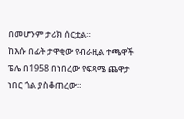በመሆንም ታሪክ ሰርቷል።
ከእሱ በፊት ታዋቂው የብራዚል ተጫዋች ፔሌ በ1958 በነበረው የፍጻሜ ጨዋታ ነበር ጎል ያስቆጠረው።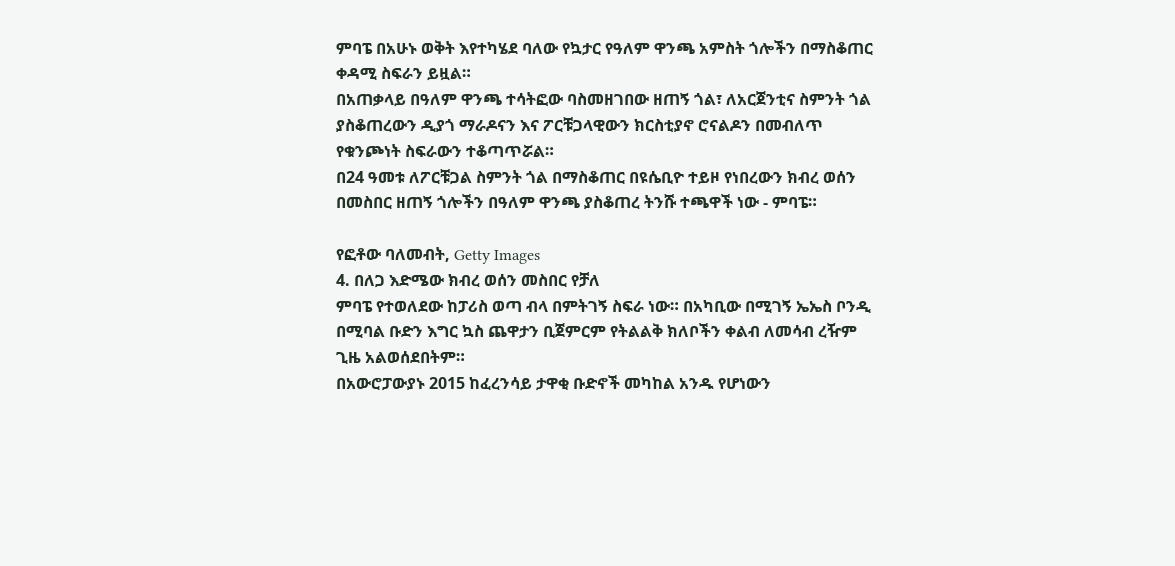ምባፔ በአሁኑ ወቅት እየተካሄደ ባለው የኳታር የዓለም ዋንጫ አምስት ጎሎችን በማስቆጠር ቀዳሚ ስፍራን ይዟል።
በአጠቃላይ በዓለም ዋንጫ ተሳትፎው ባስመዘገበው ዘጠኝ ጎል፣ ለአርጀንቲና ስምንት ጎል ያስቆጠረውን ዲያጎ ማራዶናን እና ፖርቹጋላዊውን ክርስቲያኖ ሮናልዶን በመብለጥ የቁንጮነት ስፍራውን ተቆጣጥሯል።
በ24 ዓመቱ ለፖርቹጋል ስምንት ጎል በማስቆጠር በዩሴቢዮ ተይዞ የነበረውን ክብረ ወሰን በመስበር ዘጠኝ ጎሎችን በዓለም ዋንጫ ያስቆጠረ ትንሹ ተጫዋች ነው - ምባፔ።

የፎቶው ባለመብት, Getty Images
4. በለጋ እድሜው ክብረ ወሰን መስበር የቻለ
ምባፔ የተወለደው ከፓሪስ ወጣ ብላ በምትገኝ ስፍራ ነው። በአካቢው በሚገኝ ኤኤስ ቦንዲ በሚባል ቡድን እግር ኳስ ጨዋታን ቢጀምርም የትልልቅ ክለቦችን ቀልብ ለመሳብ ረዥም ጊዜ አልወሰደበትም።
በአውሮፓውያኑ 2015 ከፈረንሳይ ታዋቂ ቡድኖች መካከል አንዱ የሆነውን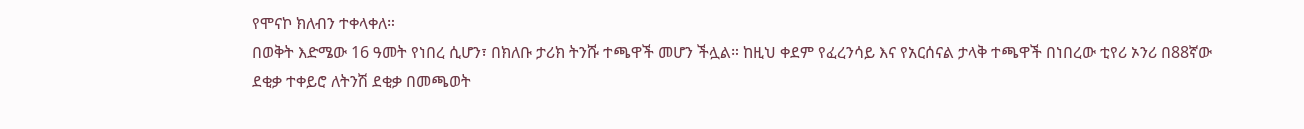የሞናኮ ክለብን ተቀላቀለ።
በወቅት እድሜው 16 ዓመት የነበረ ሲሆን፣ በክለቡ ታሪክ ትንሹ ተጫዋች መሆን ችሏል። ከዚህ ቀደም የፈረንሳይ እና የአርሰናል ታላቅ ተጫዋች በነበረው ቲየሪ ኦንሪ በ88ኛው ደቂቃ ተቀይሮ ለትንሽ ደቂቃ በመጫወት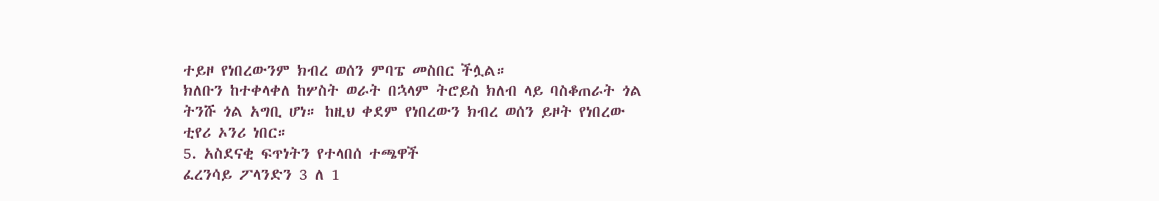ተይዞ የነበረውንም ክብረ ወሰን ምባፔ መስበር ችሏል።
ክለቡን ከተቀላቀለ ከሦስት ወራት በኋላም ትሮይስ ክለብ ላይ ባስቆጠራት ጎል ትንሹ ጎል አግቢ ሆነ። ከዚህ ቀደም የነበረውን ክብረ ወሰን ይዞት የነበረው ቲየሪ ኦንሪ ነበር።
5. አስደናቂ ፍጥነትን የተላበሰ ተጫዋች
ፈረንሳይ ፖላንድን 3 ለ 1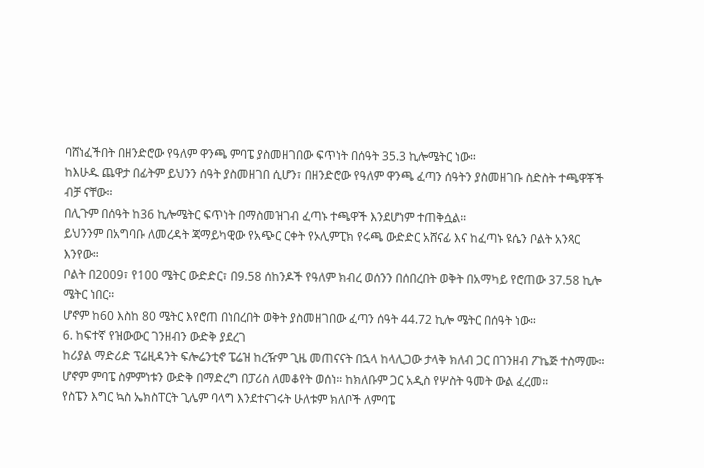ባሸነፈችበት በዘንድሮው የዓለም ዋንጫ ምባፔ ያስመዘገበው ፍጥነት በሰዓት 35.3 ኪሎሜትር ነው።
ከእሁዱ ጨዋታ በፊትም ይህንን ሰዓት ያስመዘገበ ሲሆን፣ በዘንድሮው የዓለም ዋንጫ ፈጣን ሰዓትን ያስመዘገቡ ስድስት ተጫዋቾች ብቻ ናቸው።
በሊጉም በሰዓት ከ36 ኪሎሜትር ፍጥነት በማስመዝገብ ፈጣኑ ተጫዋች እንደሆነም ተጠቅሷል።
ይህንንም በአግባቡ ለመረዳት ጃማይካዊው የአጭር ርቀት የኦሊምፒክ የሩጫ ውድድር አሸናፊ እና ከፈጣኑ ዩሴን ቦልት አንጻር እንየው።
ቦልት በ2009፣ የ100 ሜትር ውድድር፣ በ9.58 ሰከንዶች የዓለም ክብረ ወሰንን በሰበረበት ወቅት በአማካይ የሮጠው 37.58 ኪሎ ሜትር ነበር።
ሆኖም ከ60 እስከ 80 ሜትር እየሮጠ በነበረበት ወቅት ያስመዘገበው ፈጣን ሰዓት 44.72 ኪሎ ሜትር በሰዓት ነው።
6. ከፍተኛ የዝውውር ገንዘብን ውድቅ ያደረገ
ከሪያል ማድሪድ ፕሬዚዳንት ፍሎሬንቲኖ ፔሬዝ ከረዥም ጊዜ መጠናናት በኋላ ከላሊጋው ታላቅ ክለብ ጋር በገንዘብ ፖኬጅ ተስማሙ።
ሆኖም ምባፔ ስምምነቱን ውድቅ በማድረግ በፓሪስ ለመቆየት ወሰነ። ከክለቡም ጋር አዲስ የሦስት ዓመት ውል ፈረመ።
የስፔን እግር ኳስ ኤክስፐርት ጊሌም ባላግ እንደተናገሩት ሁለቱም ክለቦች ለምባፔ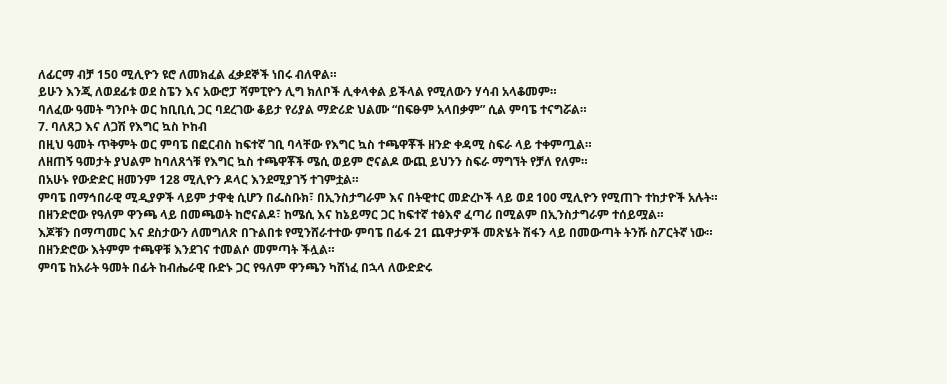ለፊርማ ብቻ 150 ሚሊዮን ዩሮ ለመክፈል ፈቃደኞች ነበሩ ብለዋል።
ይሁን እንጂ ለወደፊቱ ወደ ስፔን እና አውሮፓ ሻምፒዮን ሊግ ክለቦች ሊቀላቀል ይችላል የሚለውን ሃሳብ አላቆመም።
ባለፈው ዓመት ግንቦት ወር ከቢቢሲ ጋር ባደረገው ቆይታ የሪያል ማድሪድ ህልሙ “በፍፁም አላበቃም” ሲል ምባፔ ተናግሯል።
7. ባለጸጋ እና ለጋሽ የእግር ኳስ ኮከብ
በዚህ ዓመት ጥቅምት ወር ምባፔ በፎርብስ ከፍተኛ ገቢ ባላቸው የእግር ኳስ ተጫዋቾች ዘንድ ቀዳሚ ስፍራ ላይ ተቀምጧል።
ለዘጠኝ ዓመታት ያህልም ከባለጸጎቹ የእግር ኳስ ተጫዋቾች ሜሲ ወይም ሮናልዶ ውጪ ይህንን ስፍራ ማግኘት የቻለ የለም።
በአሁኑ የውድድር ዘመንም 128 ሚሊዮን ዶላር እንደሚያገኝ ተገምቷል።
ምባፔ በማኅበራዊ ሚዲያዎች ላይም ታዋቂ ሲሆን በፌስቡክ፣ በኢንስታግራም እና በትዊተር መድረኮች ላይ ወደ 100 ሚሊዮን የሚጠጉ ተከታዮች አሉት።
በዘንድሮው የዓለም ዋንጫ ላይ በመጫወት ከሮናልዶ፣ ከሜሲ እና ከኔይማር ጋር ከፍተኛ ተፅእኖ ፈጣሪ በሚልም በኢንስታግራም ተሰይሟል።
እጆቹን በማጣመር እና ደስታውን ለመግለጽ በጉልበቱ የሚንሸራተተው ምባፔ በፊፋ 21 ጨዋታዎች መጽሄት ሽፋን ላይ በመውጣት ትንሹ ስፖርትኛ ነው። በዘንድሮው እትምም ተጫዋቹ እንደገና ተመልሶ መምጣት ችሏል።
ምባፔ ከአራት ዓመት በፊት ከብሔራዊ ቡድኑ ጋር የዓለም ዋንጫን ካሸነፈ በኋላ ለውድድሩ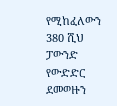የሚከፈለውን 380 ሺህ ፓውንድ የውድድር ደመወዙን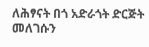ለሕፃናት በጎ አድራጎት ድርጅት መለገሱን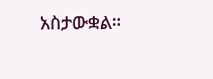አስታውቋል።